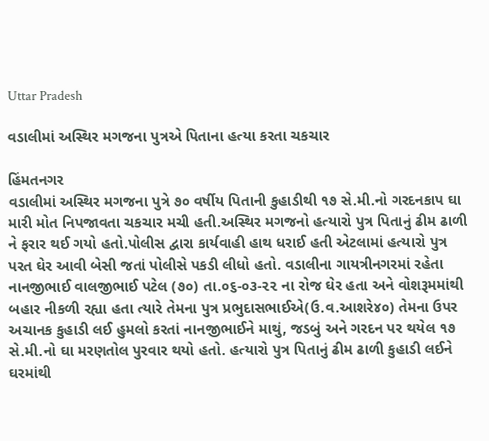Uttar Pradesh

વડાલીમાં અસ્થિર મગજના પુત્રએ પિતાના હત્યા કરતા ચકચાર

હિંમતનગર
વડાલીમાં અસ્થિર મગજના પુત્રે ૭૦ વર્ષીય પિતાની કુહાડીથી ૧૭ સે.મી.નો ગરદનકાપ ઘા મારી મોત નિપજાવતા ચકચાર મચી હતી.અસ્થિર મગજનો હત્યારો પુત્ર પિતાનું ઢીમ ઢાળી ને ફરાર થઈ ગયો હતો.પોલીસ દ્વારા કાર્યવાહી હાથ ધરાઈ હતી એટલામાં હત્યારો પુત્ર પરત ઘેર આવી બેસી જતાં પોલીસે પકડી લીધો હતો. વડાલીના ગાયત્રીનગરમાં રહેતા નાનજીભાઈ વાલજીભાઈ પટેલ (૭૦) તા.૦૬-૦૩-૨૨ ના રોજ ઘેર હતા અને વોશરૂમમાંથી બહાર નીકળી રહ્યા હતા ત્યારે તેમના પુત્ર પ્રભુદાસભાઈએ(ઉ.વ.આશરે૪૦) તેમના ઉપર અચાનક કુહાડી લઈ હુમલો કરતાં નાનજીભાઈને માથું, જડબું અને ગરદન પર થયેલ ૧૭ સે.મી.નો ઘા મરણતોલ પુરવાર થયો હતો. હત્યારો પુત્ર પિતાનું ઢીમ ઢાળી કુહાડી લઈને ઘરમાંથી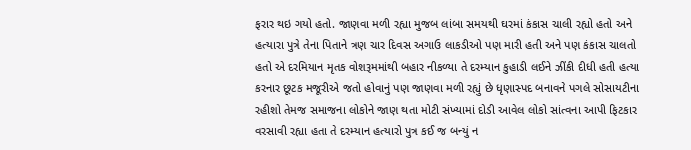ફરાર થઇ ગયો હતો. જાણવા મળી રહ્યા મુજબ લાંબા સમયથી ઘરમાં કંકાસ ચાલી રહ્યો હતો અને હત્યારા પુત્રે તેના પિતાને ત્રણ ચાર દિવસ અગાઉ લાકડીઓ પણ મારી હતી અને પણ કંકાસ ચાલતો હતો એ દરમિયાન મૃતક વોશરૂમમાંથી બહાર નીકળ્યા તે દરમ્યાન કુહાડી લઈને ઝીંકી દીધી હતી હત્યા કરનાર છૂટક મજૂરીએ જતો હોવાનું પણ જાણવા મળી રહ્યું છે ધૃણાસ્પદ બનાવને પગલે સોસાયટીના રહીશો તેમજ સમાજના લોકોને જાણ થતા મોટી સંખ્યામાં દોડી આવેલ લોકો સાંત્વના આપી ફિટકાર વરસાવી રહ્યા હતા તે દરમ્યાન હત્યારો પુત્ર કઈ જ બન્યું ન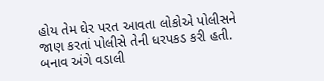હોય તેમ ઘેર પરત આવતા લોકોએ પોલીસને જાણ કરતાં પોલીસે તેની ધરપકડ કરી હતી. બનાવ અંગે વડાલી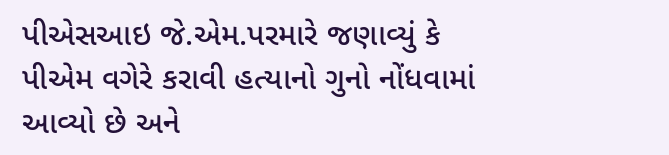પીએસઆઇ જે.એમ.પરમારે જણાવ્યું કે પીએમ વગેરે કરાવી હત્યાનો ગુનો નોંધવામાં આવ્યો છે અને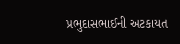પ્રભુદાસભાઈની અટકાયત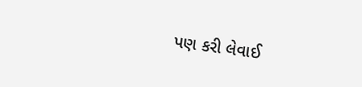પણ કરી લેવાઈ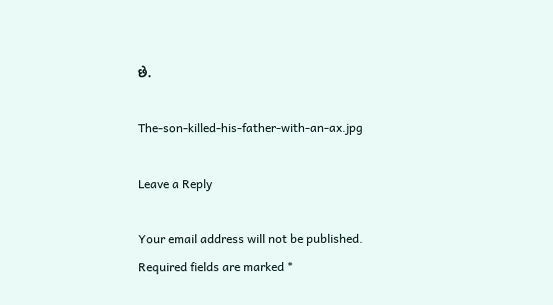છે.

The-son-killed-his-father-with-an-ax.jpg

Leave a Reply

Your email address will not be published. Required fields are marked *